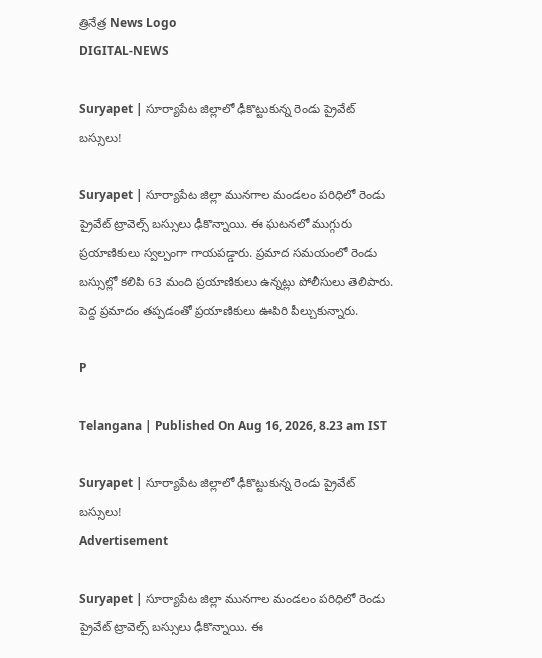త్రినేత్ర News Logo
DIGITAL-NEWS

Suryapet | సూర్యాపేట జిల్లాలో ఢీకొట్టుకున్న రెండు ప్రైవేట్‌ బస్సులు!

Suryapet | సూర్యాపేట జిల్లా మునగాల మండలం పరిధిలో రెండు ప్రైవేట్‌ ట్రావెల్స్‌ బస్సులు ఢీకొన్నాయి. ఈ ఘటనలో ముగ్గురు ప్రయాణికులు స్వల్పంగా గాయపడ్డారు. ప్రమాద సమయంలో రెండు బస్సుల్లో కలిపి 63 మంది ప్రయాణికులు ఉన్నట్లు పోలీసులు తెలిపారు. పెద్ద ప్రమాదం తప్పడంతో ప్రయాణికులు ఊపిరి పీల్చుకున్నారు.

P

Telangana | Published On Aug 16, 2026, 8.23 am IST

Suryapet | సూర్యాపేట జిల్లాలో ఢీకొట్టుకున్న రెండు ప్రైవేట్‌ బస్సులు!
Advertisement

Suryapet | సూర్యాపేట జిల్లా మునగాల మండలం పరిధిలో రెండు ప్రైవేట్‌ ట్రావెల్స్‌ బస్సులు ఢీకొన్నాయి. ఈ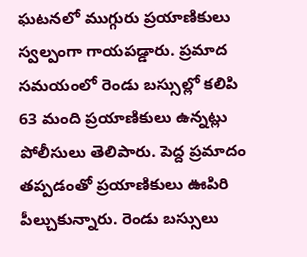ఘటనలో ముగ్గురు ప్రయాణికులు స్వల్పంగా గాయపడ్డారు. ప్రమాద సమయంలో రెండు బస్సుల్లో కలిపి 63 మంది ప్రయాణికులు ఉన్నట్లు పోలీసులు తెలిపారు. పెద్ద ప్రమాదం తప్పడంతో ప్రయాణికులు ఊపిరి పీల్చుకున్నారు. రెండు బస్సులు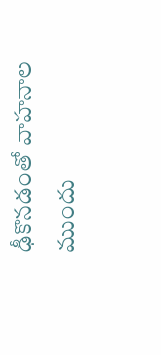ఢీకొనడంతో వాహనాల ముందు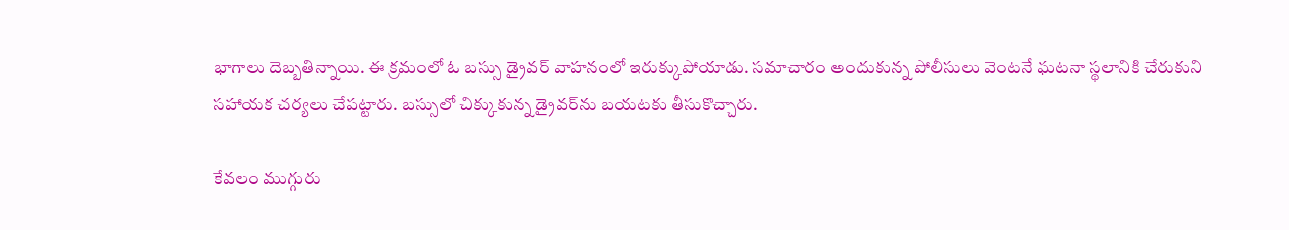భాగాలు దెబ్బతిన్నాయి. ఈ క్రమంలో ఓ బస్సు డ్రైవర్‌ వాహనంలో ఇరుక్కుపోయాడు. సమాచారం అందుకున్న పోలీసులు వెంటనే ఘటనా స్థలానికి చేరుకుని సహాయక చర్యలు చేపట్టారు. బస్సులో చిక్కుకున్న డ్రైవర్‌ను బయటకు తీసుకొచ్చారు.

కేవ‌లం ముగ్గురు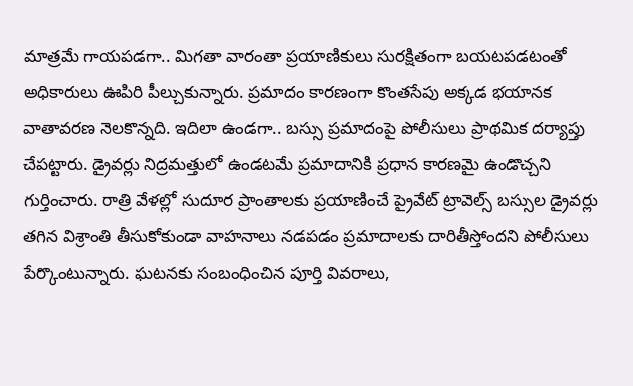మాత్ర‌మే గాయ‌ప‌డ‌గా.. మిగ‌తా వారంతా ప్రయాణికులు సురక్షితంగా బయటపడటంతో అధికారులు ఊపిరి పీల్చుకున్నారు. ప్రమాదం కారణంగా కొంతసేపు అక్కడ భ‌యాన‌క వాతావ‌ర‌ణ నెల‌కొన్న‌ది. ఇదిలా ఉండ‌గా.. బస్సు ప్రమాదంపై పోలీసులు ప్రాథమిక దర్యాప్తు చేపట్టారు. డ్రైవర్లు నిద్రమత్తులో ఉండటమే ప్రమాదానికి ప్రధాన కారణమై ఉండొచ్చని గుర్తించారు. రాత్రి వేళల్లో సుదూర ప్రాంతాలకు ప్రయాణించే ప్రైవేట్‌ ట్రావెల్స్‌ బస్సుల డ్రైవర్లు తగిన విశ్రాంతి తీసుకోకుండా వాహనాలు నడపడం ప్రమాదాలకు దారితీస్తోందని పోలీసులు పేర్కొంటున్నారు. ఘటనకు సంబంధించిన పూర్తి వివరాలు,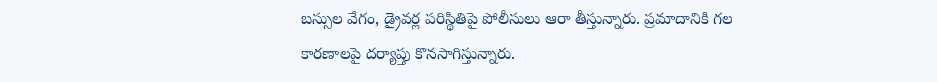బస్సుల వేగం, డ్రైవర్ల పరిస్థితిపై పోలీసులు ఆరా తీస్తున్నారు. ప్రమాదానికి గల కారణాలపై దర్యాప్తు కొన‌సాగిస్తున్నారు.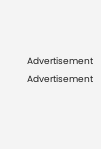Advertisement
Advertisement